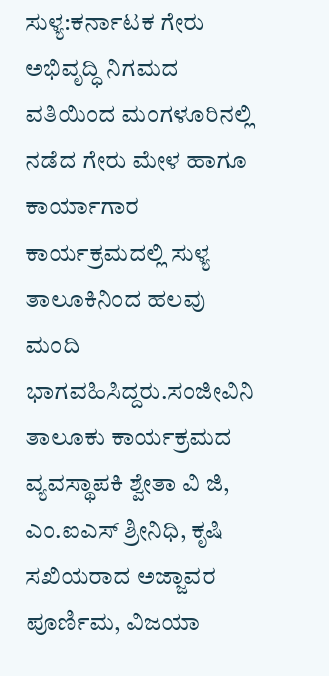ಸುಳ್ಯ:ಕರ್ನಾಟಕ ಗೇರು ಅಭಿವೃದ್ಧಿ ನಿಗಮದ ವತಿಯಿಂದ ಮಂಗಳೂರಿನಲ್ಲಿ ನಡೆದ ಗೇರು ಮೇಳ ಹಾಗೂ ಕಾರ್ಯಾಗಾರ ಕಾರ್ಯಕ್ರಮದಲ್ಲಿ ಸುಳ್ಯ ತಾಲೂಕಿನಿಂದ ಹಲವು ಮಂದಿ ಭಾಗವಹಿಸಿದ್ದರು.ಸಂಜೀವಿನಿ ತಾಲೂಕು ಕಾರ್ಯಕ್ರಮದ
ವ್ಯವಸ್ಥಾಪಕಿ ಶ್ವೇತಾ ವಿ ಜಿ, ಎಂ.ಐಎಸ್ ಶ್ರೀನಿಧಿ, ಕೃಷಿ ಸಖಿಯರಾದ ಅಜ್ಜಾವರ ಪೂರ್ಣಿಮ, ವಿಜಯಾ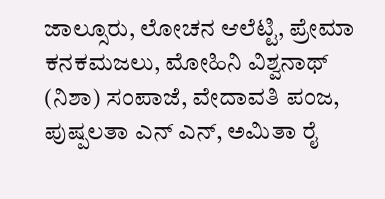ಜಾಲ್ಸೂರು, ಲೋಚನ ಆಲೆಟ್ಟಿ, ಪ್ರೇಮಾ ಕನಕಮಜಲು, ಮೋಹಿನಿ ವಿಶ್ವನಾಥ್ (ನಿಶಾ) ಸಂಪಾಜೆ, ವೇದಾವತಿ ಪಂಜ, ಪುಷ್ಪಲತಾ ಎನ್ ಎನ್, ಅಮಿತಾ ರೈ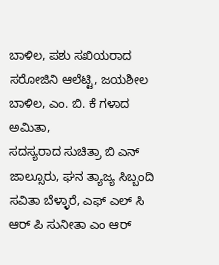ಬಾಳಿಲ, ಪಶು ಸಖಿಯರಾದ ಸರೋಜಿನಿ ಆಲೆಟ್ಟಿ, ಜಯಶೀಲ ಬಾಳಿಲ, ಎಂ. ಬಿ. ಕೆ ಗಳಾದ ಅಮಿತಾ,
ಸದಸ್ಯರಾದ ಸುಚಿತ್ರಾ ಬಿ ಎನ್ ಜಾಲ್ಸೂರು, ಘನ ತ್ಯಾಜ್ಯ ಸಿಬ್ಬಂದಿ ಸವಿತಾ ಬೆಳ್ಳಾರೆ, ಎಫ್ ಎಲ್ ಸಿ ಆರ್ ಪಿ ಸುನೀತಾ ಎಂ ಆರ್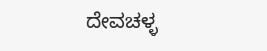ದೇವಚಳ್ಳ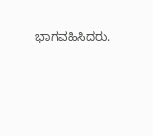ಭಾಗವಹಿಸಿದರು.